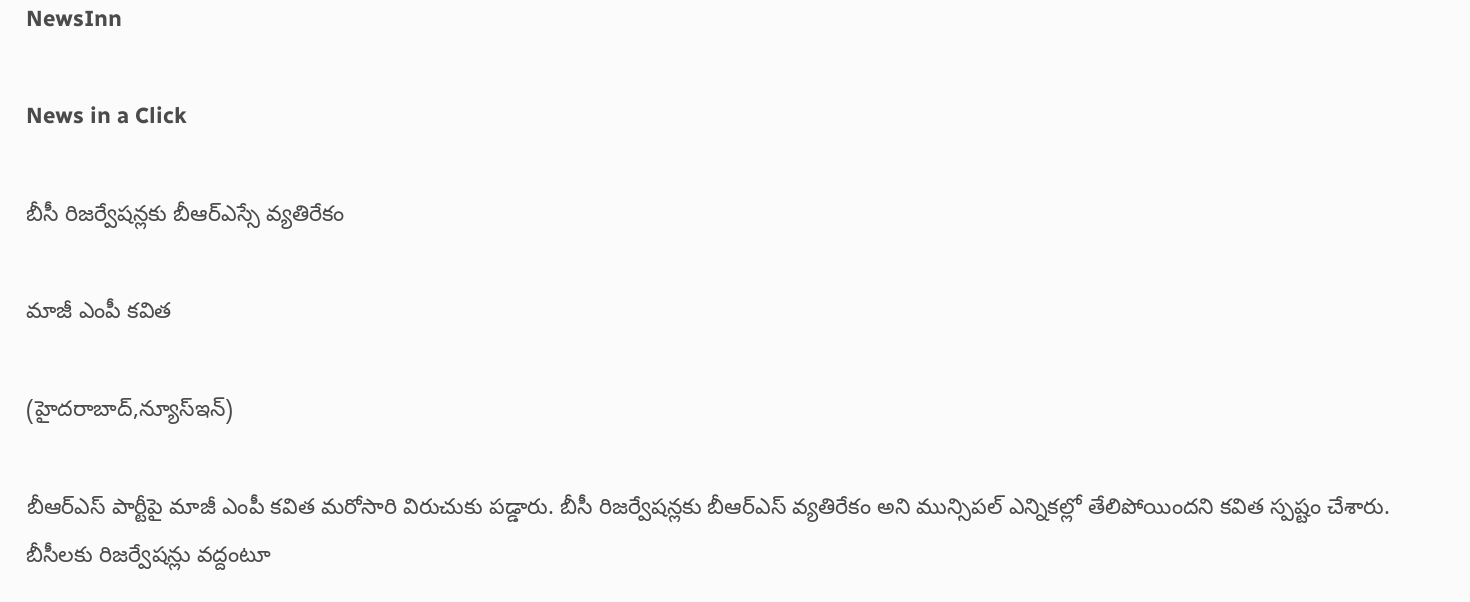NewsInn

News in a Click

బీసీ రిజ‌ర్వేష‌న్లకు బీఆర్ఎస్సే వ్య‌తిరేకం

మాజీ ఎంపీ క‌విత‌

(హైద‌రాబాద్,న్యూస్ఇన్)

బీఆర్ఎస్ పార్టీపై మాజీ ఎంపీ క‌విత మ‌రోసారి విరుచుకు ప‌డ్డారు. బీసీ రిజ‌ర్వేష‌న్ల‌కు బీఆర్ఎస్ వ్య‌తిరేకం అని మున్సిప‌ల్ ఎన్నిక‌ల్లో తేలిపోయింద‌ని క‌విత స్ప‌ష్టం చేశారు. బీసీల‌కు రిజ‌ర్వేష‌న్లు వ‌ద్దంటూ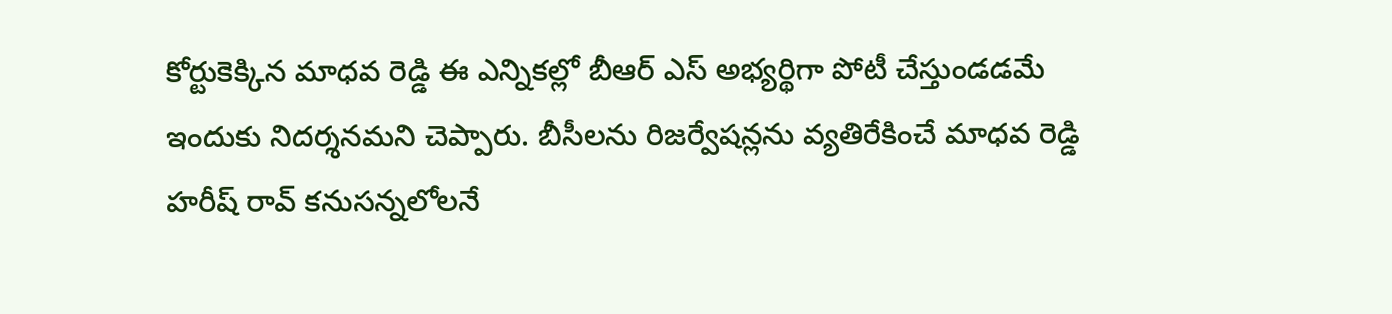కోర్టుకెక్కిన మాధ‌వ రెడ్డి ఈ ఎన్నిక‌ల్లో బీఆర్ ఎస్ అభ్య‌ర్థిగా పోటీ చేస్తుండ‌డ‌మే ఇందుకు నిద‌ర్శ‌న‌మ‌ని చెప్పారు. బీసీల‌ను రిజ‌ర్వేష‌న్ల‌ను వ్య‌తిరేకించే మాధ‌వ రెడ్డి హరీష్ రావ్ క‌నుస‌న్న‌లోల‌నే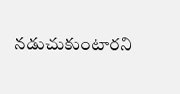న‌డుచుకుంటార‌ని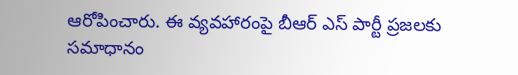ఆరోపించారు. ఈ వ్య‌వ‌హారంపై బీఆర్ ఎస్ పార్టీ ప్ర‌జ‌ల‌కు స‌మాధానం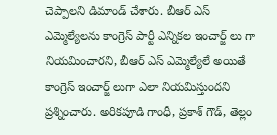చెప్పాల‌ని డిమాండ్ చేశారు. బీఆర్ ఎస్ ఎమ్మెల్యేల‌ను కాంగ్రెస్ పార్టీ ఎన్నిక‌ల ఇంచార్జ్ లు గా నియ‌మించార‌ని, బీఆర్ ఎస్ ఎమ్మెల్యేలే అయితే కాంగ్రెస్ ఇంచార్జ్ లుగా ఎలా నియ‌మిస్తుంద‌ని ప్ర‌శ్నించారు. అరిక‌పూడి గాంధీ, ప్ర‌కాశ్ గౌడ్, తెల్లం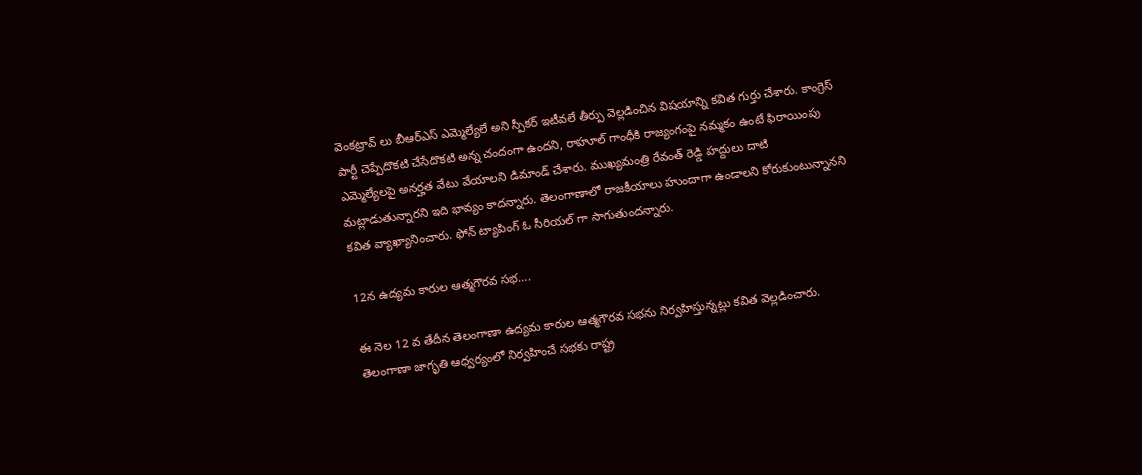వెంక‌ట్రావ్ లు బీఆర్ఎస్ ఎమ్మెల్యేలే అని స్పీక‌ర్ ఇటీవ‌లే తీర్పు వెల్ల‌డించిన విష‌యాన్ని క‌విత గుర్తు చేశారు. కాంగ్రెస్ పార్టీ చెప్పేదొక‌టి చేసేదొక‌టి అన్న చందంగా ఉంద‌ని, రాహూల్ గాంధీకి రాజ్యంగంపై న‌మ్మ‌కం ఉంటే ఫిరాయింపు ఎమ్మెల్యేల‌పై అన‌ర్హ‌త వేటు వేయాల‌ని డిమాండ్ చేశారు. ముఖ్య‌మంత్రి రేవంత్ రెడ్డి హ‌ద్దులు దాటి మ‌ట్లాడుతున్నార‌ని ఇది భావ్యం కాద‌న్నారు. తెలంగాణాలో రాజ‌కీయాలు హుందాగా ఉండాల‌ని కోరుకుంటున్నాన‌ని క‌విత వ్యాఖ్యానించారు. ఫోన్ ట్యాపింగ్ ఓ సీరియ‌ల్ గా సాగుతుంద‌న్నారు.

12న ఉద్య‌మ కారుల ఆత్మ‌గౌర‌వ స‌భ‌….

ఈ నెల 12 వ తేదీన తెలంగాణా ఉద్య‌మ కారుల ఆత్మ‌గౌర‌వ స‌భ‌ను నిర్వ‌హిస్తున్న‌ట్లు క‌విత వెల్ల‌డించారు. తెలంగాణా జాగృతి ఆధ్వ‌ర్యంలో నిర్వ‌హించే స‌భ‌కు రాష్ట్ర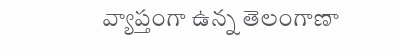వ్యాప్తంగా ఉన్న తెలంగాణా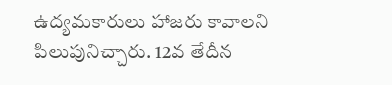ఉద్య‌మ‌కారులు హాజ‌రు కావాల‌ని పిలుపునిచ్చారు. 12వ తేదీన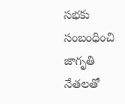స‌భ‌కు సంబంధించి జాగృతి నేత‌ల‌తో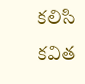క‌లిసి క‌విత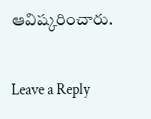ఆవిష్క‌రించారు.

Leave a Reply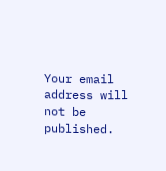Your email address will not be published.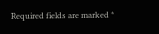Required fields are marked *